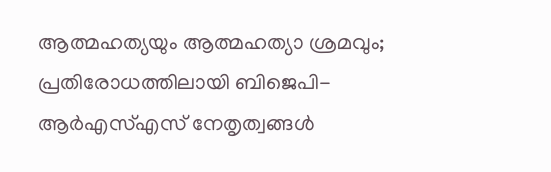ആത്മഹത്യയും ആത്മഹത്യാ ശ്രമവും; പ്രതിരോധത്തിലായി ബിജെപി- ആർഎസ്എസ് നേതൃത്വങ്ങൾ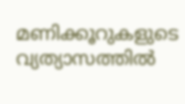മണിക്കൂറുകളുടെ വ്യത്യാസത്തിൽ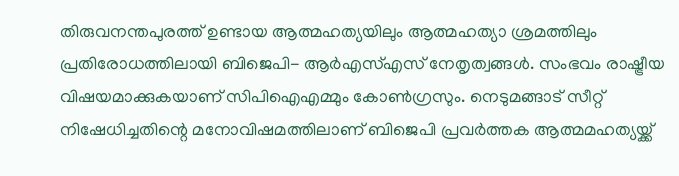തിരുവനന്തപുരത്ത് ഉണ്ടായ ആത്മഹത്യയിലും ആത്മഹത്യാ ശ്രമത്തിലും പ്രതിരോധത്തിലായി ബിജെപി- ആർഎസ്എസ് നേതൃത്വങ്ങൾ. സംഭവം രാഷ്ട്രീയ വിഷയമാക്കുകയാണ് സിപിഐഎമ്മും കോൺഗ്രസും. നെടുമങ്ങാട് സീറ്റ് നിഷേധിച്ചതിന്റെ മനോവിഷമത്തിലാണ് ബിജെപി പ്രവർത്തക ആത്മമഹത്യയ്ക്ക്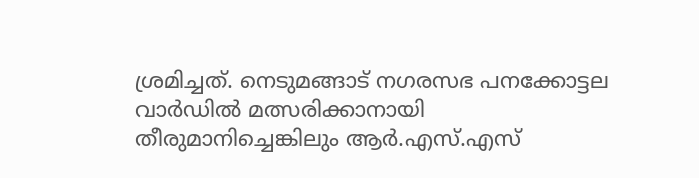ശ്രമിച്ചത്. നെടുമങ്ങാട് നഗരസഭ പനക്കോട്ടല വാർഡിൽ മത്സരിക്കാനായി തീരുമാനിച്ചെങ്കിലും ആർ.എസ്.എസ്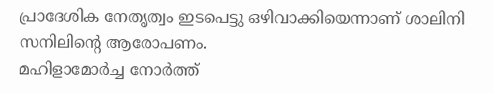പ്രാദേശിക നേതൃത്വം ഇടപെട്ടു ഒഴിവാക്കിയെന്നാണ് ശാലിനി സനിലിന്റെ ആരോപണം.
മഹിളാമോർച്ച നോർത്ത്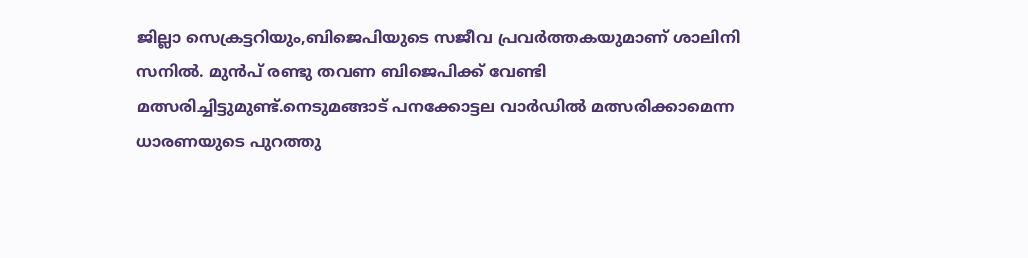ജില്ലാ സെക്രട്ടറിയും,ബിജെപിയുടെ സജീവ പ്രവർത്തകയുമാണ് ശാലിനി സനിൽ. മുൻപ് രണ്ടു തവണ ബിജെപിക്ക് വേണ്ടി മത്സരിച്ചിട്ടുമുണ്ട്.നെടുമങ്ങാട് പനക്കോട്ടല വാർഡിൽ മത്സരിക്കാമെന്ന ധാരണയുടെ പുറത്തു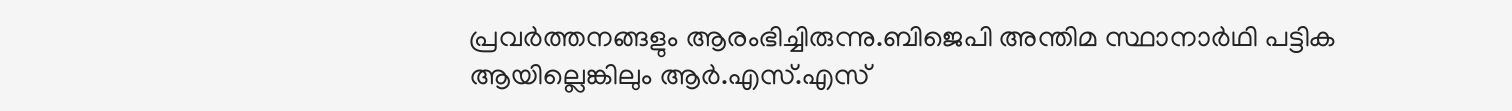പ്രവർത്തനങ്ങളും ആരംഭിച്ചിരുന്നു.ബിജെപി അന്തിമ സ്ഥാനാർഥി പട്ടിക ആയില്ലെങ്കിലും ആർ.എസ്.എസ്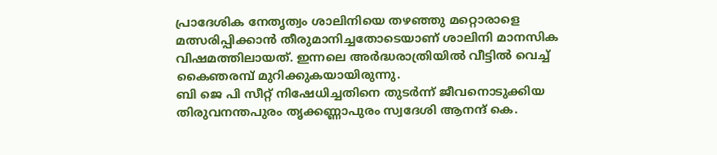പ്രാദേശിക നേതൃത്വം ശാലിനിയെ തഴഞ്ഞു മറ്റൊരാളെ മത്സരിപ്പിക്കാൻ തീരുമാനിച്ചതോടെയാണ് ശാലിനി മാനസിക വിഷമത്തിലായത്. ഇന്നലെ അർദ്ധരാത്രിയിൽ വീട്ടിൽ വെച്ച് കൈഞരമ്പ് മുറിക്കുകയായിരുന്നു.
ബി ജെ പി സീറ്റ് നിഷേധിച്ചതിനെ തുടർന്ന് ജീവനൊടുക്കിയ തിരുവനന്തപുരം തൃക്കണ്ണാപുരം സ്വദേശി ആനന്ദ് കെ.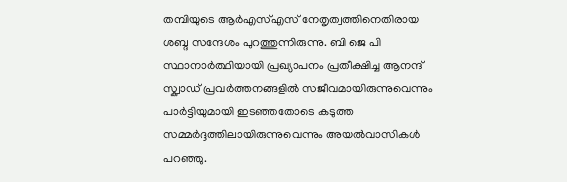തമ്പിയുടെ ആർഎസ്എസ് നേതൃത്വത്തിനെതിരായ ശബ്ദ സന്ദേശം പുറത്തുന്നിരുന്നു. ബി ജെ പി സ്ഥാനാർത്ഥിയായി പ്രഖ്യാപനം പ്രതീക്ഷിച്ച ആനന്ദ് സ്ക്വാഡ് പ്രവർത്തനങ്ങളിൽ സജീവമായിരുന്നുവെന്നും പാർട്ടിയുമായി ഇടഞ്ഞതോടെ കടുത്ത സമ്മർദ്ദത്തിലായിരുന്നുവെന്നും അയൽവാസികൾ പറഞ്ഞു.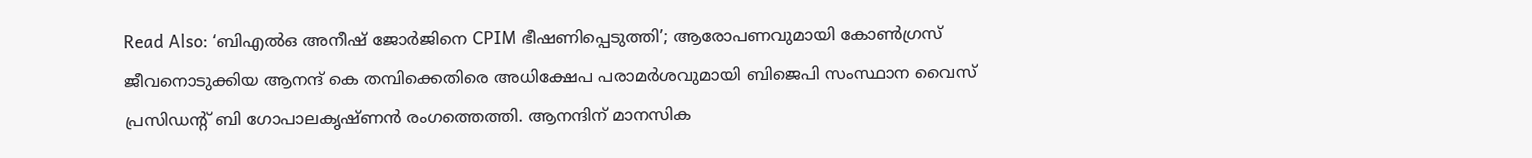Read Also: ‘ബിഎൽഒ അനീഷ് ജോർജിനെ CPIM ഭീഷണിപ്പെടുത്തി’; ആരോപണവുമായി കോൺഗ്രസ്
ജീവനൊടുക്കിയ ആനന്ദ് കെ തമ്പിക്കെതിരെ അധിക്ഷേപ പരാമർശവുമായി ബിജെപി സംസ്ഥാന വൈസ് പ്രസിഡന്റ് ബി ഗോപാലകൃഷ്ണൻ രംഗത്തെത്തി. ആനന്ദിന് മാനസിക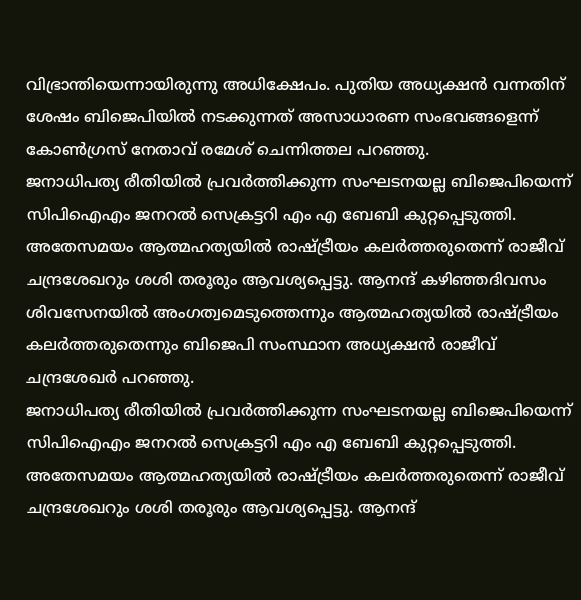വിഭ്രാന്തിയെന്നായിരുന്നു അധിക്ഷേപം. പുതിയ അധ്യക്ഷൻ വന്നതിന് ശേഷം ബിജെപിയിൽ നടക്കുന്നത് അസാധാരണ സംഭവങ്ങളെന്ന് കോൺഗ്രസ് നേതാവ് രമേശ് ചെന്നിത്തല പറഞ്ഞു.
ജനാധിപത്യ രീതിയിൽ പ്രവർത്തിക്കുന്ന സംഘടനയല്ല ബിജെപിയെന്ന് സിപിഐഎം ജനറൽ സെക്രട്ടറി എം എ ബേബി കുറ്റപ്പെടുത്തി. അതേസമയം ആത്മഹത്യയിൽ രാഷ്ട്രീയം കലർത്തരുതെന്ന് രാജീവ് ചന്ദ്രശേഖറും ശശി തരൂരും ആവശ്യപ്പെട്ടു. ആനന്ദ് കഴിഞ്ഞദിവസം ശിവസേനയിൽ അംഗത്വമെടുത്തെന്നും ആത്മഹത്യയിൽ രാഷ്ട്രീയം കലർത്തരുതെന്നും ബിജെപി സംസ്ഥാന അധ്യക്ഷൻ രാജീവ് ചന്ദ്രശേഖർ പറഞ്ഞു.
ജനാധിപത്യ രീതിയിൽ പ്രവർത്തിക്കുന്ന സംഘടനയല്ല ബിജെപിയെന്ന് സിപിഐഎം ജനറൽ സെക്രട്ടറി എം എ ബേബി കുറ്റപ്പെടുത്തി. അതേസമയം ആത്മഹത്യയിൽ രാഷ്ട്രീയം കലർത്തരുതെന്ന് രാജീവ് ചന്ദ്രശേഖറും ശശി തരൂരും ആവശ്യപ്പെട്ടു. ആനന്ദ്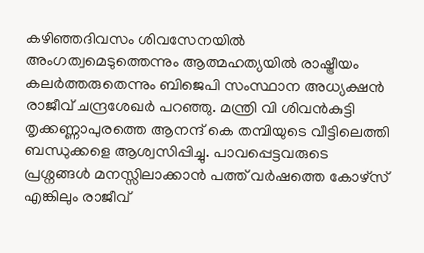കഴിഞ്ഞദിവസം ശിവസേനയിൽ അംഗത്വമെടുത്തെന്നും ആത്മഹത്യയിൽ രാഷ്ട്രീയം കലർത്തരുതെന്നും ബിജെപി സംസ്ഥാന അധ്യക്ഷൻ രാജീവ് ചന്ദ്രശേഖർ പറഞ്ഞു. മന്ത്രി വി ശിവൻകുട്ടി തൃക്കണ്ണാപുരത്തെ ആനന്ദ് കെ തമ്പിയുടെ വീട്ടിലെത്തി ബന്ധുക്കളെ ആശ്വസിപ്പിച്ചു. പാവപ്പെട്ടവരുടെ പ്രശ്നങ്ങൾ മനസ്സിലാക്കാൻ പത്ത് വർഷത്തെ കോഴ്സ് എങ്കിലും രാജീവ്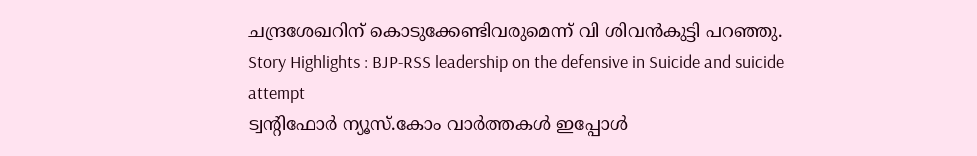ചന്ദ്രശേഖറിന് കൊടുക്കേണ്ടിവരുമെന്ന് വി ശിവൻകുട്ടി പറഞ്ഞു.
Story Highlights : BJP-RSS leadership on the defensive in Suicide and suicide attempt
ട്വന്റിഫോർ ന്യൂസ്.കോം വാർത്തകൾ ഇപ്പോൾ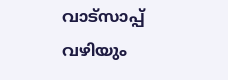വാട്സാപ്പ് വഴിയും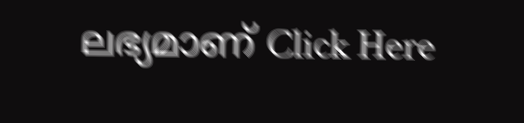ലഭ്യമാണ് Click Here